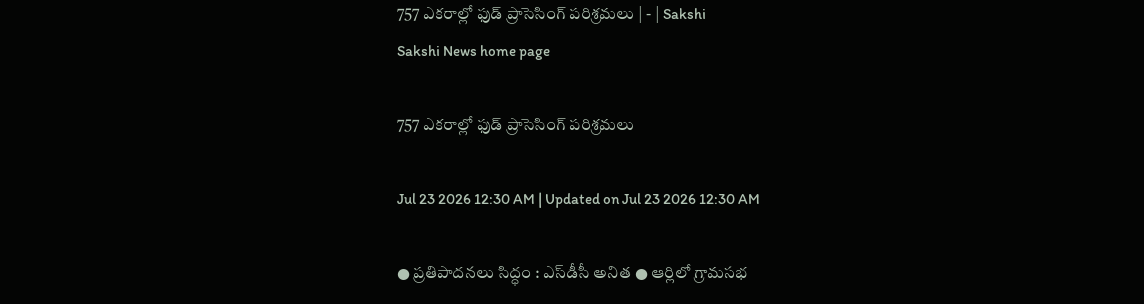757 ఎకరాల్లో ఫుడ్‌ ప్రాసెసింగ్‌ పరిశ్రమలు | - | Sakshi
Sakshi News home page

757 ఎకరాల్లో ఫుడ్‌ ప్రాసెసింగ్‌ పరిశ్రమలు

Jul 23 2026 12:30 AM | Updated on Jul 23 2026 12:30 AM

● ప్రతిపాదనలు సిద్ధం : ఎస్‌డీసీ అనిత ● ఆర్లిలో గ్రామసభ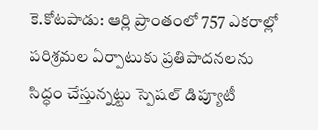కె.కోటపాడు: ఆర్లి ప్రాంతంలో 757 ఎకరాల్లో పరిశ్రమల ఏర్పాటుకు ప్రతిపాదనలను సిద్ధం చేస్తున్నట్టు స్పెషల్‌ డిప్యూటీ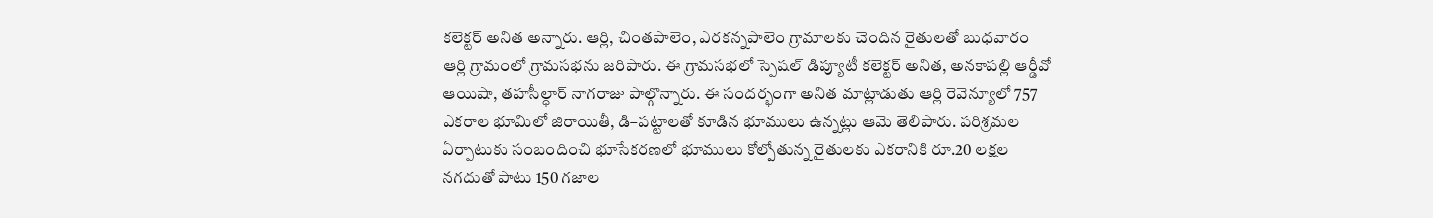కలెక్టర్‌ అనిత అన్నారు. ఆర్లి, చింతపాలెం, ఎరకన్నపాలెం గ్రామాలకు చెందిన రైతులతో బుధవారం ఆర్లి గ్రామంలో గ్రామసభను జరిపారు. ఈ గ్రామసభలో స్పెషల్‌ డిప్యూటీ కలెక్టర్‌ అనిత, అనకాపల్లి ఆర్డీవో ఆయిషా, తహసీల్ధార్‌ నాగరాజు పాల్గొన్నారు. ఈ సందర్భంగా అనిత మాట్లాడుతు ఆర్లి రెవెన్యూలో 757 ఎకరాల భూమిలో జిరాయితీ, డి–పట్టాలతో కూడిన భూములు ఉన్నట్లు ఆమె తెలిపారు. పరిశ్రమల ఏర్పాటుకు సంబందించి భూసేకరణలో భూములు కోల్పోతున్న రైతులకు ఎకరానికి రూ.20 లక్షల నగదుతో పాటు 150 గజాల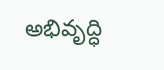అభివృద్ధి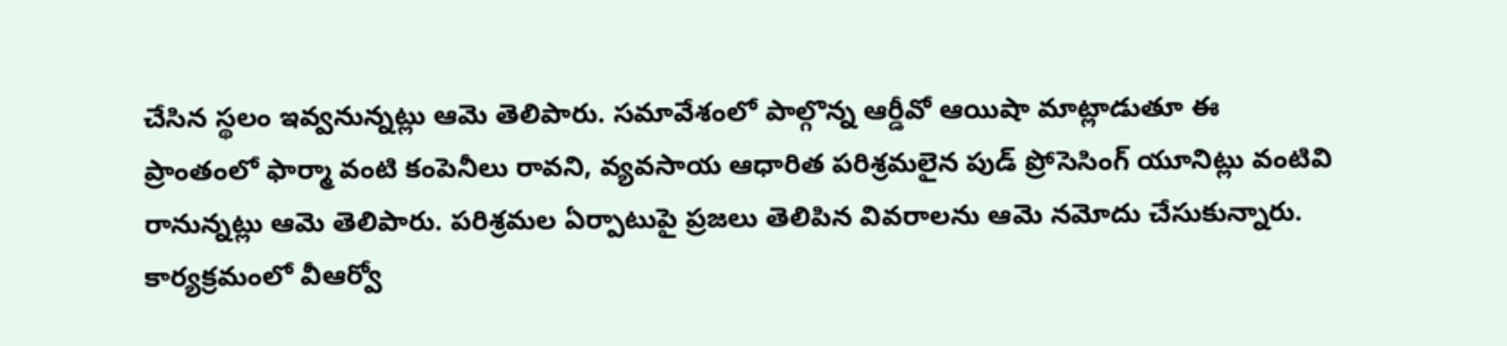చేసిన స్థలం ఇవ్వనున్నట్లు ఆమె తెలిపారు. సమావేశంలో పాల్గొన్న ఆర్డీవో ఆయిషా మాట్లాడుతూ ఈ ప్రాంతంలో ఫార్మా వంటి కంపెనీలు రావని, వ్యవసాయ ఆధారిత పరిశ్రమలైన పుడ్‌ ప్రోసెసింగ్‌ యూనిట్లు వంటివి రానున్నట్లు ఆమె తెలిపారు. పరిశ్రమల ఏర్పాటుపై ప్రజలు తెలిపిన వివరాలను ఆమె నమోదు చేసుకున్నారు. కార్యక్రమంలో వీఆర్వో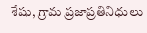శేషు, గ్రామ ప్రజాప్రతినిధులు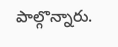పాల్గొన్నారు.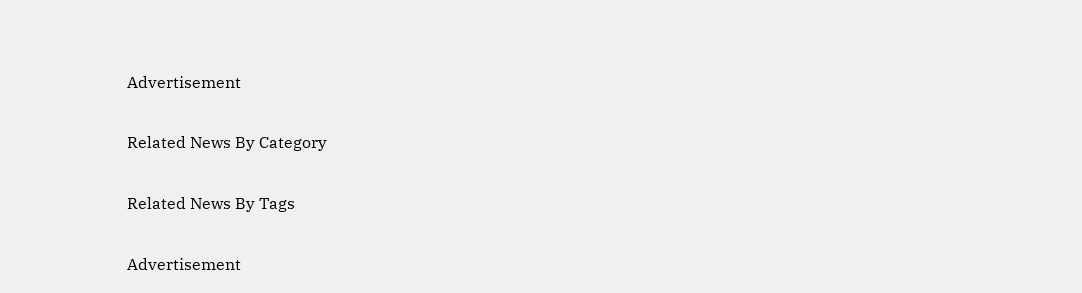Advertisement

Related News By Category

Related News By Tags

Advertisement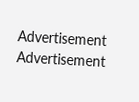Advertisement
Advertisement